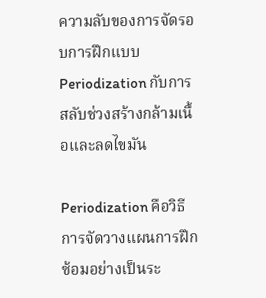ความลับของการจัดรอบการฝึกแบบ Periodization กับการสลับช่วงสร้างกล้ามเนื้อและลดไขมัน

Periodization คือวิธีการจัดวางแผนการฝึกซ้อมอย่างเป็นระ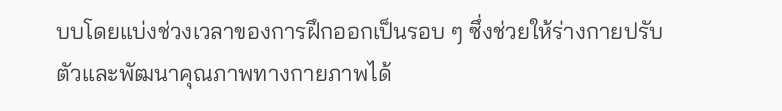บบโดยแบ่งช่วงเวลาของการฝึกออกเป็นรอบ ๆ ซึ่งช่วยให้ร่างกายปรับตัวและพัฒนาคุณภาพทางกายภาพได้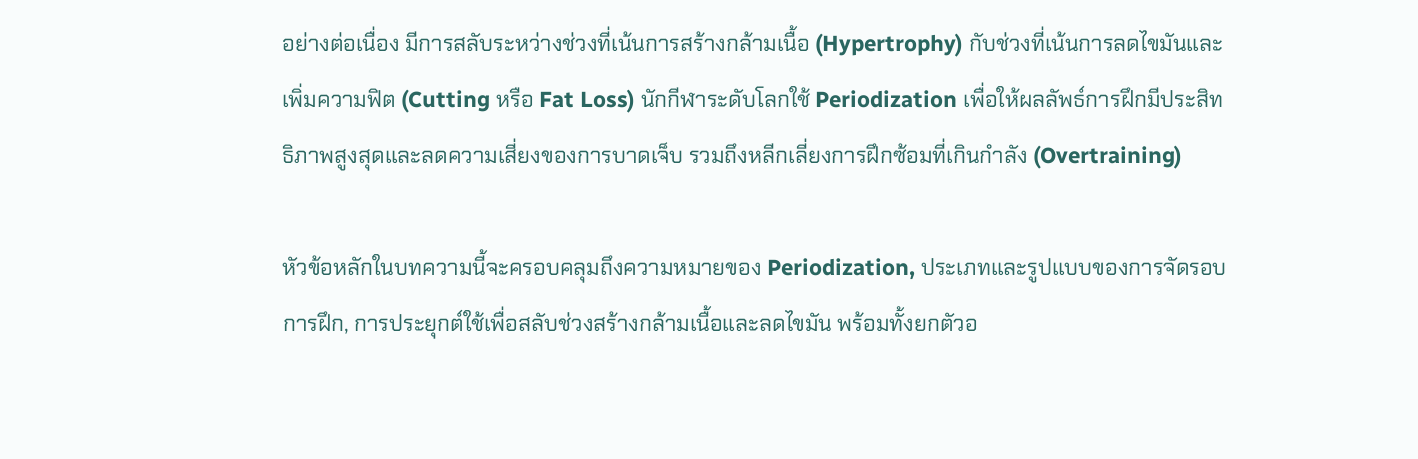อย่างต่อเนื่อง มีการสลับระหว่างช่วงที่เน้นการสร้างกล้ามเนื้อ (Hypertrophy) กับช่วงที่เน้นการลดไขมันและเพิ่มความฟิต (Cutting หรือ Fat Loss) นักกีฬาระดับโลกใช้ Periodization เพื่อให้ผลลัพธ์การฝึกมีประสิทธิภาพสูงสุดและลดความเสี่ยงของการบาดเจ็บ รวมถึงหลีกเลี่ยงการฝึกซ้อมที่เกินกำลัง (Overtraining)

หัวข้อหลักในบทความนี้จะครอบคลุมถึงความหมายของ Periodization, ประเภทและรูปแบบของการจัดรอบการฝึก, การประยุกต์ใช้เพื่อสลับช่วงสร้างกล้ามเนื้อและลดไขมัน พร้อมทั้งยกตัวอ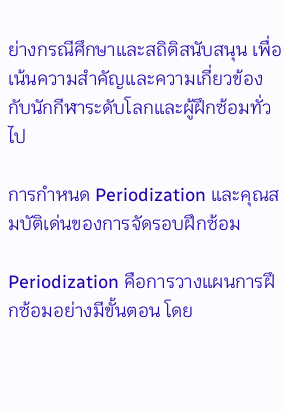ย่างกรณีศึกษาและสถิติสนับสนุน เพื่อเน้นความสำคัญและความเกี่ยวข้องกับนักกีฬาระดับโลกและผู้ฝึกซ้อมทั่วไป

การกำหนด Periodization และคุณสมบัติเด่นของการจัดรอบฝึกซ้อม

Periodization คือการวางแผนการฝึกซ้อมอย่างมีขั้นตอน โดย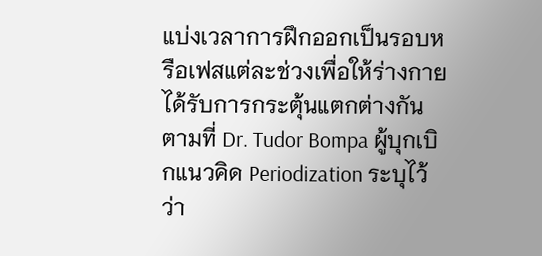แบ่งเวลาการฝึกออกเป็นรอบหรือเฟสแต่ละช่วงเพื่อให้ร่างกายได้รับการกระตุ้นแตกต่างกัน ตามที่ Dr. Tudor Bompa ผู้บุกเบิกแนวคิด Periodization ระบุไว้ว่า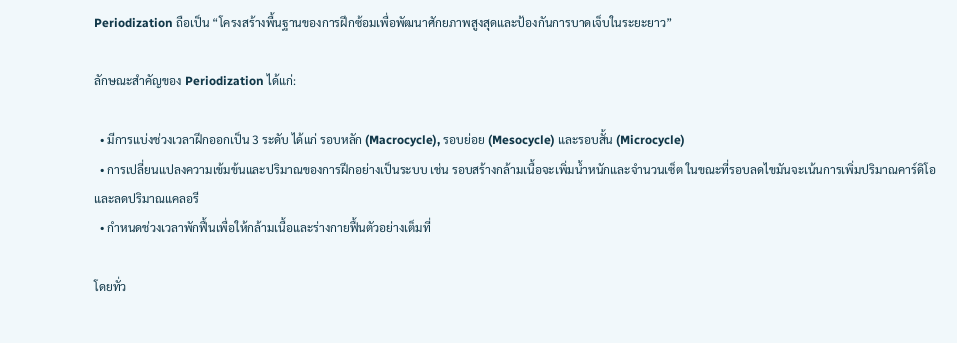Periodization ถือเป็น “โครงสร้างพื้นฐานของการฝึกซ้อมเพื่อพัฒนาศักยภาพสูงสุดและป้องกันการบาดเจ็บในระยะยาว”

ลักษณะสำคัญของ Periodization ได้แก่:

  • มีการแบ่งช่วงเวลาฝึกออกเป็น 3 ระดับ ได้แก่ รอบหลัก (Macrocycle), รอบย่อย (Mesocycle) และรอบสั้น (Microcycle)
  • การเปลี่ยนแปลงความเข้มข้นและปริมาณของการฝึกอย่างเป็นระบบ เช่น รอบสร้างกล้ามเนื้อจะเพิ่มน้ำหนักและจำนวนเซ็ต ในขณะที่รอบลดไขมันจะเน้นการเพิ่มปริมาณคาร์ดิโอและลดปริมาณแคลอรี
  • กำหนดช่วงเวลาพักฟื้นเพื่อให้กล้ามเนื้อและร่างกายฟื้นตัวอย่างเต็มที่

โดยทั่ว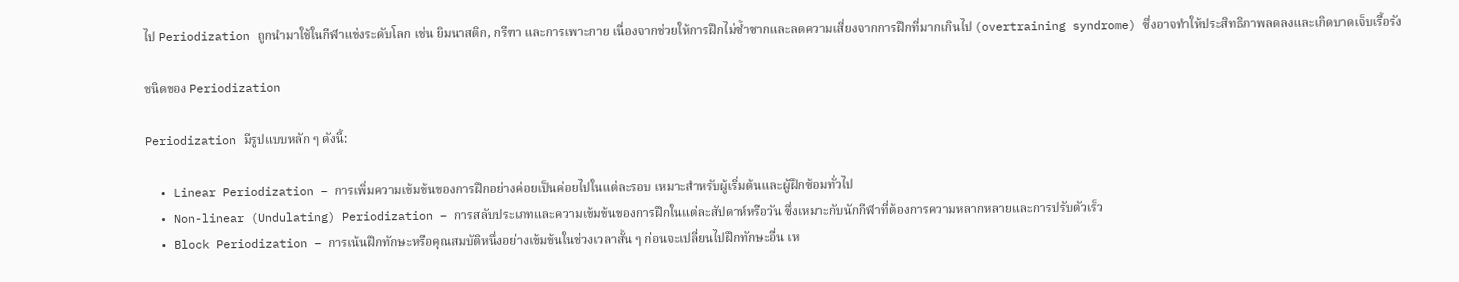ไป Periodization ถูกนำมาใช้ในกีฬาแข่งระดับโลก เช่น ยิมนาสติก, กรีฑา และการเพาะกาย เนื่องจากช่วยให้การฝึกไม่ซ้ำซากและลดความเสี่ยงจากการฝึกที่มากเกินไป (overtraining syndrome) ซึ่งอาจทำให้ประสิทธิภาพลดลงและเกิดบาดเจ็บเรื้อรัง

ชนิดของ Periodization

Periodization มีรูปแบบหลัก ๆ ดังนี้:

  • Linear Periodization – การเพิ่มความเข้มข้นของการฝึกอย่างค่อยเป็นค่อยไปในแต่ละรอบ เหมาะสำหรับผู้เริ่มต้นและผู้ฝึกซ้อมทั่วไป
  • Non-linear (Undulating) Periodization – การสลับประเภทและความเข้มข้นของการฝึกในแต่ละสัปดาห์หรือวัน ซึ่งเหมาะกับนักกีฬาที่ต้องการความหลากหลายและการปรับตัวเร็ว
  • Block Periodization – การเน้นฝึกทักษะหรือคุณสมบัติหนึ่งอย่างเข้มข้นในช่วงเวลาสั้น ๆ ก่อนจะเปลี่ยนไปฝึกทักษะอื่น เห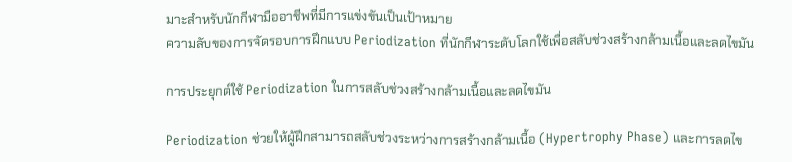มาะสำหรับนักกีฬามืออาชีพที่มีการแข่งขันเป็นเป้าหมาย
ความลับของการจัดรอบการฝึกแบบ Periodization ที่นักกีฬาระดับโลกใช้เพื่อสลับช่วงสร้างกล้ามเนื้อและลดไขมัน

การประยุกต์ใช้ Periodization ในการสลับช่วงสร้างกล้ามเนื้อและลดไขมัน

Periodization ช่วยให้ผู้ฝึกสามารถสลับช่วงระหว่างการสร้างกล้ามเนื้อ (Hypertrophy Phase) และการลดไข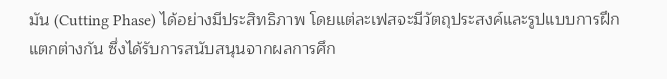มัน (Cutting Phase) ได้อย่างมีประสิทธิภาพ โดยแต่ละเฟสจะมีวัตถุประสงค์และรูปแบบการฝึกแตกต่างกัน ซึ่งได้รับการสนับสนุนจากผลการศึก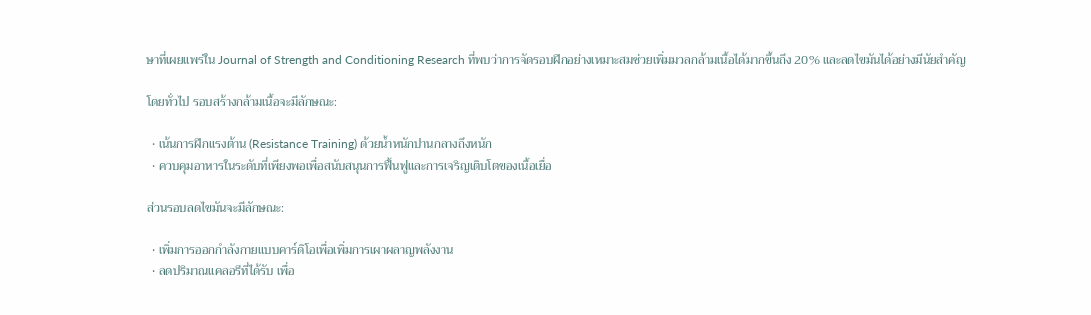ษาที่เผยแพร่ใน Journal of Strength and Conditioning Research ที่พบว่าการจัดรอบฝึกอย่างเหมาะสมช่วยเพิ่มมวลกล้ามเนื้อได้มากขึ้นถึง 20% และลดไขมันได้อย่างมีนัยสำคัญ

โดยทั่วไป รอบสร้างกล้ามเนื้อจะมีลักษณะ:

  • เน้นการฝึกแรงต้าน (Resistance Training) ด้วยน้ำหนักปานกลางถึงหนัก
  • ควบคุมอาหารในระดับที่เพียงพอเพื่อสนับสนุนการฟื้นฟูและการเจริญเติบโตของเนื้อเยื่อ

ส่วนรอบลดไขมันจะมีลักษณะ:

  • เพิ่มการออกกำลังกายแบบคาร์ดิโอเพื่อเพิ่มการเผาผลาญพลังงาน
  • ลดปริมาณแคลอรีที่ได้รับ เพื่อ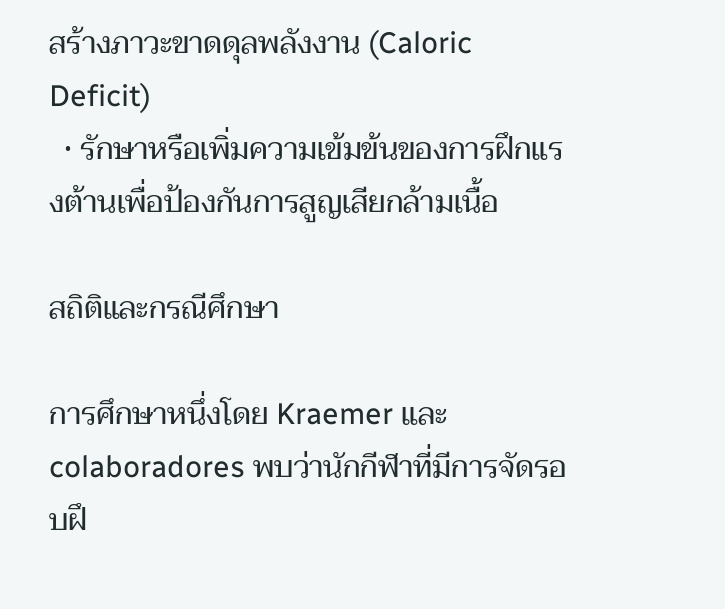สร้างภาวะขาดดุลพลังงาน (Caloric Deficit)
  • รักษาหรือเพิ่มความเข้มข้นของการฝึกแรงต้านเพื่อป้องกันการสูญเสียกล้ามเนื้อ

สถิติและกรณีศึกษา

การศึกษาหนึ่งโดย Kraemer และ colaboradores พบว่านักกีฬาที่มีการจัดรอบฝึ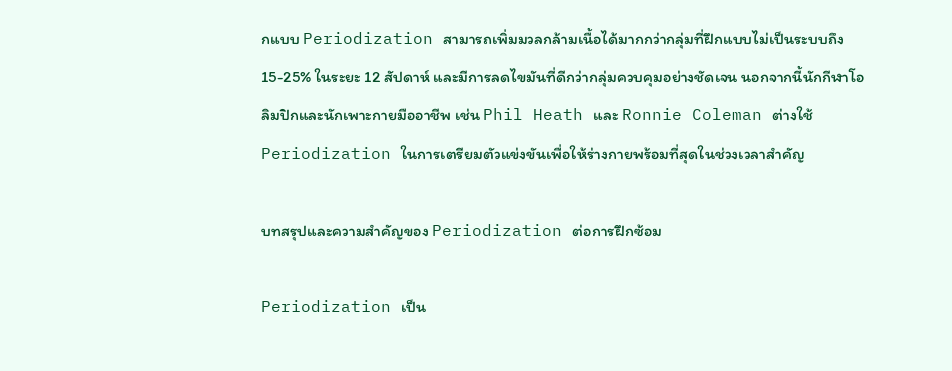กแบบ Periodization สามารถเพิ่มมวลกล้ามเนื้อได้มากกว่ากลุ่มที่ฝึกแบบไม่เป็นระบบถึง 15-25% ในระยะ 12 สัปดาห์ และมีการลดไขมันที่ดีกว่ากลุ่มควบคุมอย่างชัดเจน นอกจากนี้นักกีฬาโอลิมปิกและนักเพาะกายมืออาชีพ เช่น Phil Heath และ Ronnie Coleman ต่างใช้ Periodization ในการเตรียมตัวแข่งขันเพื่อให้ร่างกายพร้อมที่สุดในช่วงเวลาสำคัญ

บทสรุปและความสำคัญของ Periodization ต่อการฝึกซ้อม

Periodization เป็น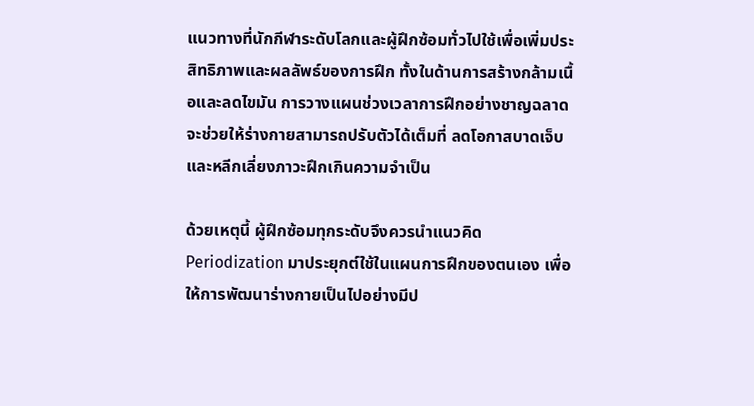แนวทางที่นักกีฬาระดับโลกและผู้ฝึกซ้อมทั่วไปใช้เพื่อเพิ่มประสิทธิภาพและผลลัพธ์ของการฝึก ทั้งในด้านการสร้างกล้ามเนื้อและลดไขมัน การวางแผนช่วงเวลาการฝึกอย่างชาญฉลาดจะช่วยให้ร่างกายสามารถปรับตัวได้เต็มที่ ลดโอกาสบาดเจ็บ และหลีกเลี่ยงภาวะฝึกเกินความจำเป็น

ด้วยเหตุนี้ ผู้ฝึกซ้อมทุกระดับจึงควรนำแนวคิด Periodization มาประยุกต์ใช้ในแผนการฝึกของตนเอง เพื่อให้การพัฒนาร่างกายเป็นไปอย่างมีป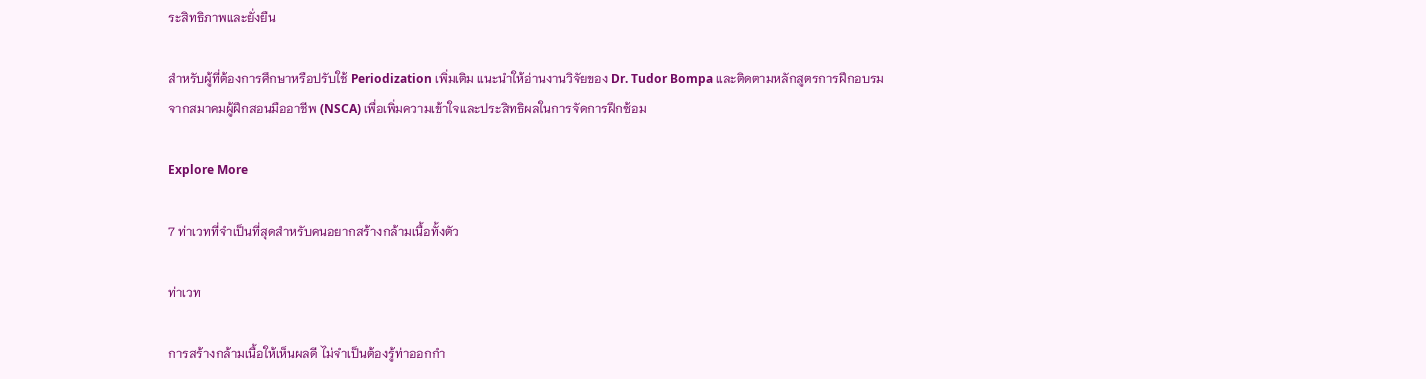ระสิทธิภาพและยั่งยืน

สำหรับผู้ที่ต้องการศึกษาหรือปรับใช้ Periodization เพิ่มเติม แนะนำให้อ่านงานวิจัยของ Dr. Tudor Bompa และติดตามหลักสูตรการฝึกอบรมจากสมาคมผู้ฝึกสอนมืออาชีพ (NSCA) เพื่อเพิ่มความเข้าใจและประสิทธิผลในการจัดการฝึกซ้อม

Explore More

7 ท่าเวทที่จำเป็นที่สุดสำหรับคนอยากสร้างกล้ามเนื้อทั้งตัว

ท่าเวท

การสร้างกล้ามเนื้อให้เห็นผลดี ไม่จำเป็นต้องรู้ท่าออกกำ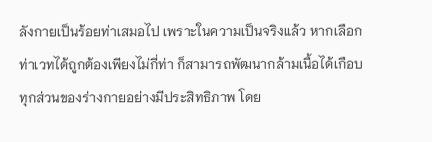ลังกายเป็นร้อยท่าเสมอไป เพราะในความเป็นจริงแล้ว หากเลือกท่าเวทได้ถูกต้องเพียงไม่กี่ท่า ก็สามารถพัฒนากล้ามเนื้อได้เกือบทุกส่วนของร่างกายอย่างมีประสิทธิภาพ โดย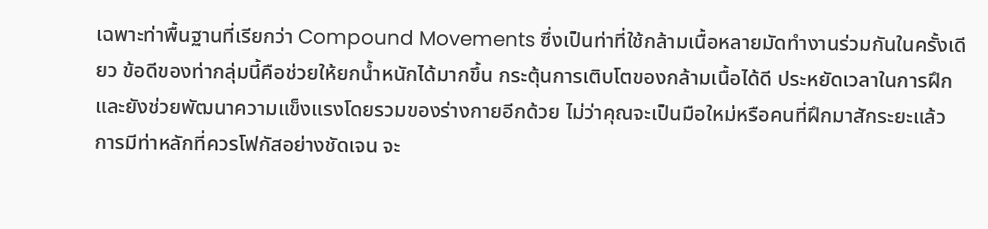เฉพาะท่าพื้นฐานที่เรียกว่า Compound Movements ซึ่งเป็นท่าที่ใช้กล้ามเนื้อหลายมัดทำงานร่วมกันในครั้งเดียว ข้อดีของท่ากลุ่มนี้คือช่วยให้ยกน้ำหนักได้มากขึ้น กระตุ้นการเติบโตของกล้ามเนื้อได้ดี ประหยัดเวลาในการฝึก และยังช่วยพัฒนาความแข็งแรงโดยรวมของร่างกายอีกด้วย ไม่ว่าคุณจะเป็นมือใหม่หรือคนที่ฝึกมาสักระยะแล้ว การมีท่าหลักที่ควรโฟกัสอย่างชัดเจน จะ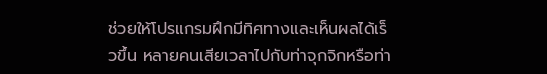ช่วยให้โปรแกรมฝึกมีทิศทางและเห็นผลได้เร็วขึ้น หลายคนเสียเวลาไปกับท่าจุกจิกหรือท่า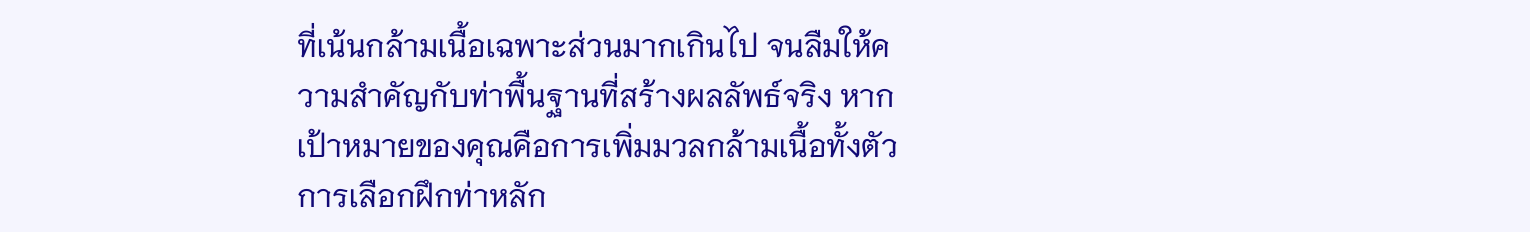ที่เน้นกล้ามเนื้อเฉพาะส่วนมากเกินไป จนลืมให้ความสำคัญกับท่าพื้นฐานที่สร้างผลลัพธ์จริง หากเป้าหมายของคุณคือการเพิ่มมวลกล้ามเนื้อทั้งตัว การเลือกฝึกท่าหลัก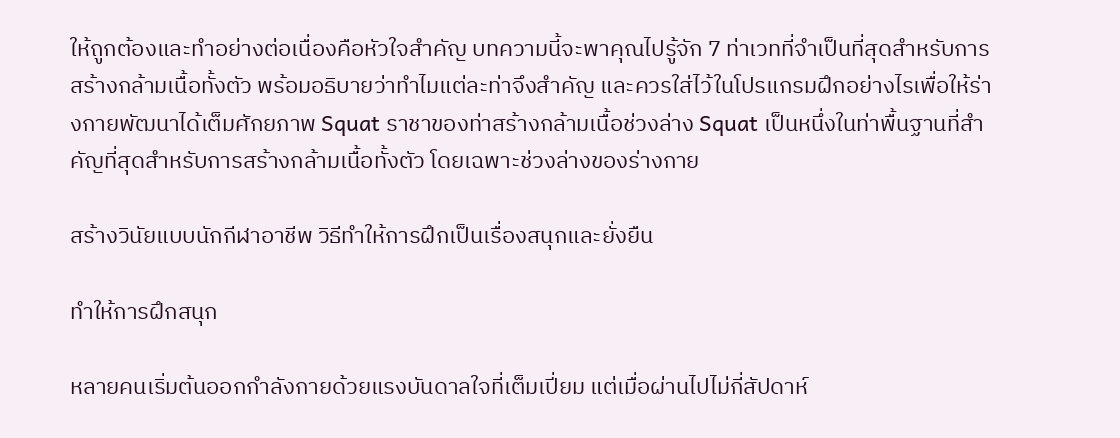ให้ถูกต้องและทำอย่างต่อเนื่องคือหัวใจสำคัญ บทความนี้จะพาคุณไปรู้จัก 7 ท่าเวทที่จำเป็นที่สุดสำหรับการสร้างกล้ามเนื้อทั้งตัว พร้อมอธิบายว่าทำไมแต่ละท่าจึงสำคัญ และควรใส่ไว้ในโปรแกรมฝึกอย่างไรเพื่อให้ร่างกายพัฒนาได้เต็มศักยภาพ Squat ราชาของท่าสร้างกล้ามเนื้อช่วงล่าง Squat เป็นหนึ่งในท่าพื้นฐานที่สำคัญที่สุดสำหรับการสร้างกล้ามเนื้อทั้งตัว โดยเฉพาะช่วงล่างของร่างกาย

สร้างวินัยแบบนักกีฬาอาชีพ วิธีทำให้การฝึกเป็นเรื่องสนุกและยั่งยืน

ทำให้การฝึกสนุก

หลายคนเริ่มต้นออกกำลังกายด้วยแรงบันดาลใจที่เต็มเปี่ยม แต่เมื่อผ่านไปไม่กี่สัปดาห์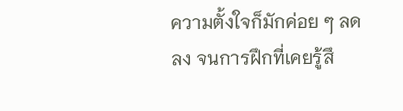ความตั้งใจก็มักค่อย ๆ ลดลง จนการฝึกที่เคยรู้สึ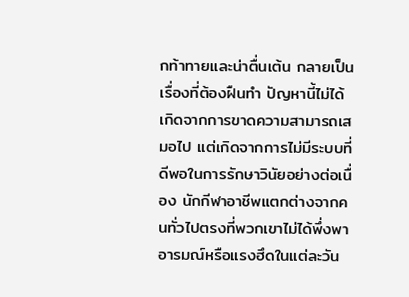กท้าทายและน่าตื่นเต้น กลายเป็นเรื่องที่ต้องฝืนทำ ปัญหานี้ไม่ได้เกิดจากการขาดความสามารถเสมอไป แต่เกิดจากการไม่มีระบบที่ดีพอในการรักษาวินัยอย่างต่อเนื่อง นักกีฬาอาชีพแตกต่างจากคนทั่วไปตรงที่พวกเขาไม่ได้พึ่งพาอารมณ์หรือแรงฮึดในแต่ละวัน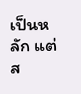เป็นหลัก แต่ส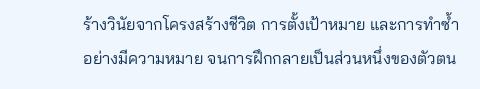ร้างวินัยจากโครงสร้างชีวิต การตั้งเป้าหมาย และการทำซ้ำอย่างมีความหมาย จนการฝึกกลายเป็นส่วนหนึ่งของตัวตน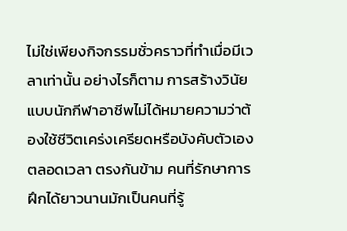ไม่ใช่เพียงกิจกรรมชั่วคราวที่ทำเมื่อมีเวลาเท่านั้น อย่างไรก็ตาม การสร้างวินัยแบบนักกีฬาอาชีพไม่ได้หมายความว่าต้องใช้ชีวิตเคร่งเครียดหรือบังคับตัวเองตลอดเวลา ตรงกันข้าม คนที่รักษาการฝึกได้ยาวนานมักเป็นคนที่รู้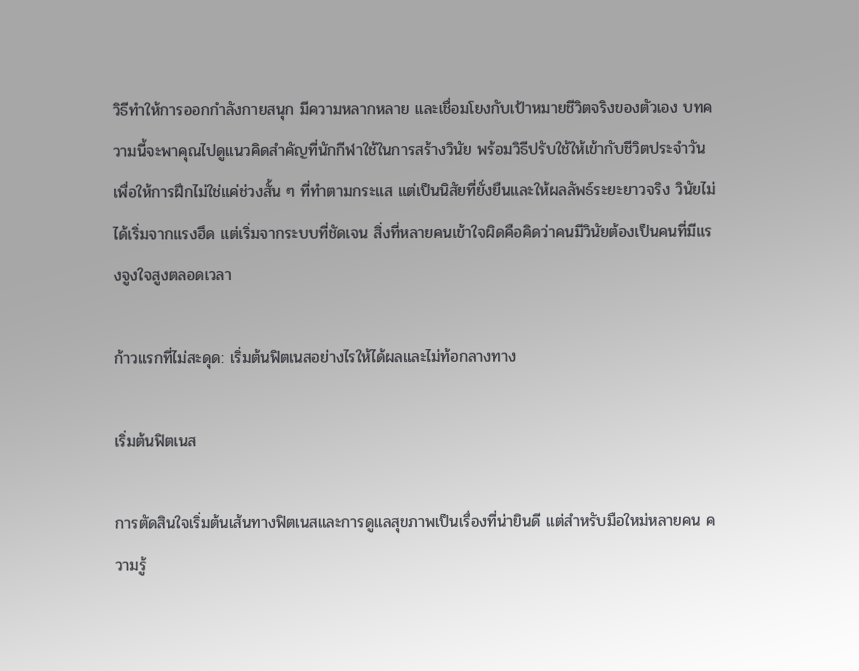วิธีทำให้การออกกำลังกายสนุก มีความหลากหลาย และเชื่อมโยงกับเป้าหมายชีวิตจริงของตัวเอง บทความนี้จะพาคุณไปดูแนวคิดสำคัญที่นักกีฬาใช้ในการสร้างวินัย พร้อมวิธีปรับใช้ให้เข้ากับชีวิตประจำวัน เพื่อให้การฝึกไม่ใช่แค่ช่วงสั้น ๆ ที่ทำตามกระแส แต่เป็นนิสัยที่ยั่งยืนและให้ผลลัพธ์ระยะยาวจริง วินัยไม่ได้เริ่มจากแรงฮึด แต่เริ่มจากระบบที่ชัดเจน สิ่งที่หลายคนเข้าใจผิดคือคิดว่าคนมีวินัยต้องเป็นคนที่มีแรงจูงใจสูงตลอดเวลา

ก้าวแรกที่ไม่สะดุด: เริ่มต้นฟิตเนสอย่างไรให้ได้ผลและไม่ท้อกลางทาง

เริ่มต้นฟิตเนส

การตัดสินใจเริ่มต้นเส้นทางฟิตเนสและการดูแลสุขภาพเป็นเรื่องที่น่ายินดี แต่สำหรับมือใหม่หลายคน ความรู้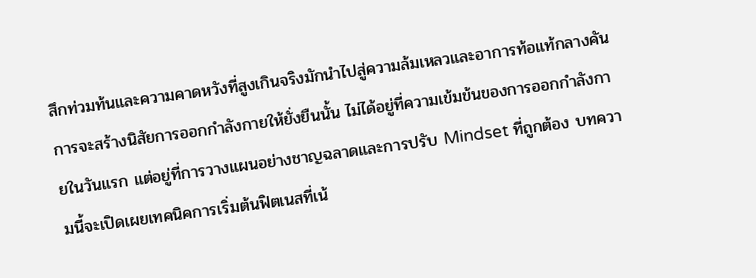สึกท่วมท้นและความคาดหวังที่สูงเกินจริงมักนำไปสู่ความล้มเหลวและอาการท้อแท้กลางคัน การจะสร้างนิสัยการออกกำลังกายให้ยั่งยืนนั้น ไม่ได้อยู่ที่ความเข้มข้นของการออกกำลังกายในวันแรก แต่อยู่ที่การวางแผนอย่างชาญฉลาดและการปรับ Mindset ที่ถูกต้อง บทความนี้จะเปิดเผยเทคนิคการเริ่มต้นฟิตเนสที่เน้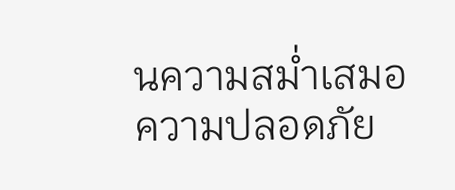นความสม่ำเสมอ ความปลอดภัย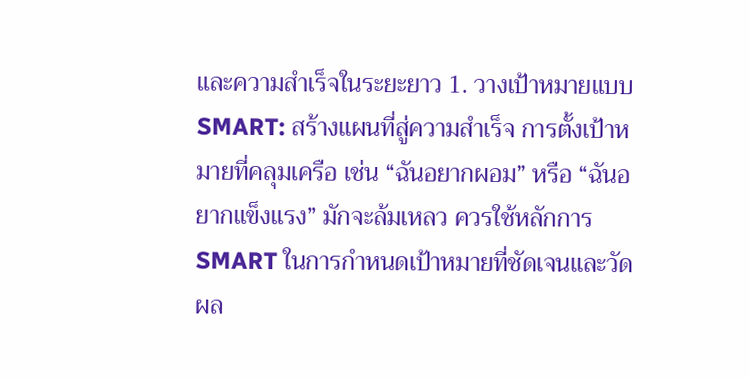และความสำเร็จในระยะยาว 1. วางเป้าหมายแบบ SMART: สร้างแผนที่สู่ความสำเร็จ การตั้งเป้าหมายที่คลุมเครือ เช่น “ฉันอยากผอม” หรือ “ฉันอยากแข็งแรง” มักจะล้มเหลว ควรใช้หลักการ SMART ในการกำหนดเป้าหมายที่ชัดเจนและวัดผล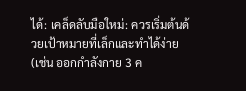ได้: เคล็ดลับมือใหม่: ควรเริ่มต้นด้วยเป้าหมายที่เล็กและทำได้ง่าย (เช่น ออกกำลังกาย 3 ค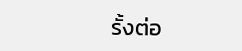รั้งต่อ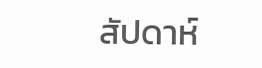สัปดาห์